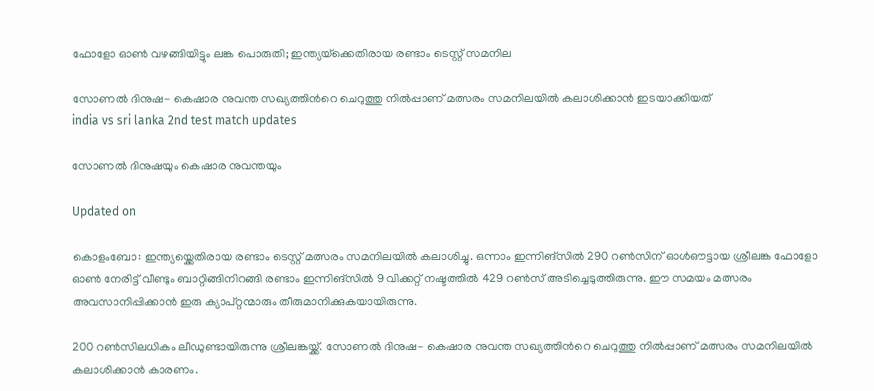ഫോളോ ഓൺ വഴങ്ങിയിട്ടും ലങ്ക പൊരുതി; ഇന്ത‍്യയ്‌ക്കെതിരായ രണ്ടാം ടെസ്റ്റ് സമനില

സോണൽ ദിനുഷ- കെഷാര നുവന്ത സഖ‍്യത്തിന്‍റെ ചെറുത്തു നിൽപ്പാണ് മത്സരം സമനിലയിൽ കലാശിക്കാൻ ഇടയാക്കിയത്
india vs sri lanka 2nd test match updates

സോണൽ ദിനുഷയും കെഷാര നുവന്തയും

Updated on

കൊളംബോ: ഇന്ത‍്യയ്ക്കെതിരായ രണ്ടാം ടെസ്റ്റ് മത്സരം സമനിലയിൽ കലാശിച്ചു. ഒന്നാം ഇന്നിങ്സിൽ 290 റൺസിന് ഓൾഔട്ടായ ശ്രീലങ്ക ഫോളോ ഓൺ നേരിട്ട് വീണ്ടും ബാറ്റിങ്ങിനിറങ്ങി രണ്ടാം ഇന്നിങ്സിൽ 9 വിക്കറ്റ് നഷ്ടത്തിൽ 429 റൺസ് അടിച്ചെടുത്തിരുന്നു. ഈ സമയം മത്സരം അവസാനിപ്പിക്കാൻ ഇരു ക‍്യാപ്റ്റന്മാരും തീരുമാനിക്കുകയായിരുന്നു.

200 റൺസിലധികം ലീഡുണ്ടായിരുന്നു ശ്രീലങ്കയ്ക്ക്. സോണൽ ദിനുഷ- കെഷാര നുവന്ത സഖ‍്യത്തിന്‍റെ ചെറുത്തു നിൽപ്പാണ് മത്സരം സമനിലയിൽ കലാശിക്കാൻ കാരണം.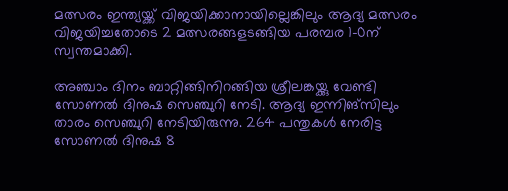മത്സരം ഇന്ത‍്യയ്ക്ക് വിജയിക്കാനായില്ലെങ്കിലും ആദ‍്യ മത്സരം വിജയിച്ചതോടെ 2 മത്സരങ്ങളടങ്ങിയ പരമ്പര 1-0ന് സ്വന്തമാക്കി.

അഞ്ചാം ദിനം ബാറ്റിങ്ങിനിറങ്ങിയ ശ്രീലങ്കയ്ക്കു വേണ്ടി സോണൽ ദിനുഷ സെഞ്ചുറി നേടി. ആദ‍്യ ഇന്നിങ്സിലും താരം സെഞ്ചുറി നേടിയിരുന്നു. 264 പന്തുകൾ നേരിട്ട സോണൽ ദിനുഷ 8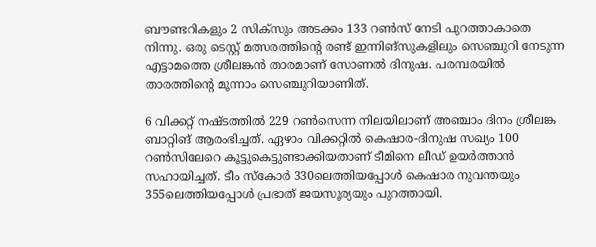ബൗണ്ടറികളും 2 സിക്സും അടക്കം 133 റൺസ് നേടി പുറത്താകാതെ നിന്നു. ഒരു ടെസ്റ്റ് മത്സരത്തിന്‍റെ രണ്ട് ഇന്നിങ്സുകളിലും സെഞ്ചുറി നേടുന്ന എട്ടാമത്തെ ശ്രീലങ്കൻ താരമാണ് സോണൽ ദിനുഷ. പരമ്പരയിൽ താരത്തിന്‍റെ മൂന്നാം സെഞ്ചുറിയാണിത്.

6 വിക്കറ്റ് നഷ്ടത്തിൽ 229 റൺസെന്ന നിലയിലാണ് അഞ്ചാം ദിനം ശ്രീലങ്ക ബാറ്റിങ് ആരംഭിച്ചത്. ഏഴാം വിക്കറ്റിൽ കെഷാര-ദിനുഷ സഖ‍്യം 100 റൺസിലേറെ കൂട്ടുകെട്ടുണ്ടാക്കിയതാണ് ടീമിനെ ലീഡ് ഉയർത്താൻ സഹായിച്ചത്. ടീം സ്കോർ 330ലെത്തിയപ്പോൾ കെഷാര നുവന്തയും 355ലെത്തിയപ്പോൾ പ്രഭാത് ജയസൂര‍്യയും പുറത്തായി.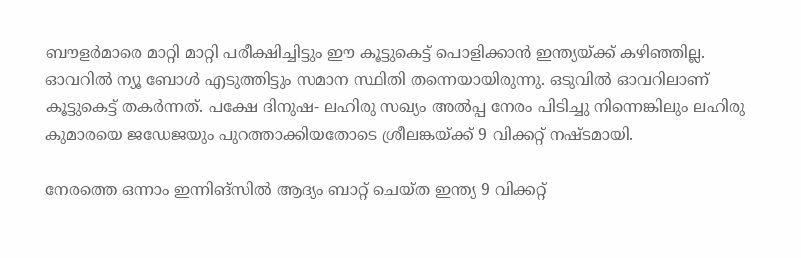ബൗളർമാരെ മാറ്റി മാറ്റി പരീക്ഷിച്ചിട്ടും ഈ കൂട്ടുകെട്ട് പൊളിക്കാൻ‌ ഇന്ത‍്യയ്ക്ക് കഴിഞ്ഞില്ല. ഓവറിൽ ന‍്യൂ ബോൾ എടുത്തിട്ടും സമാന സ്ഥിതി തന്നെയായിരുന്നു. ഒടുവിൽ ഓവറിലാണ് കൂട്ടുകെട്ട് തകർന്നത്. പക്ഷേ ദിനുഷ- ലഹിരു സഖ‍്യം അൽപ്പ നേരം പിടിച്ചു നിന്നെങ്കിലും ലഹിരു കുമാരയെ ജഡേജയും പുറത്താക്കിയതോടെ ശ്രീലങ്കയ്ക്ക് 9 വിക്കറ്റ് നഷ്ടമായി.

നേരത്തെ ഒന്നാം ഇന്നിങ്സിൽ ആദ‍്യം ബാറ്റ് ചെയ്ത ഇന്ത‍്യ 9 വിക്കറ്റ്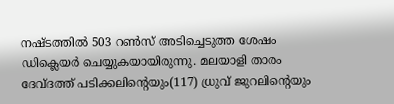നഷ്ടത്തിൽ 503 റൺസ് അടിച്ചെടുത്ത ശേഷം ഡിക്ലെയർ ചെയ്യുകയായിരുന്നു. മലയാളി താരം ദേവ്ദത്ത് പടിക്കലിന്‍റെയും(117) ധ്രുവ് ജുറലിന്‍റെയും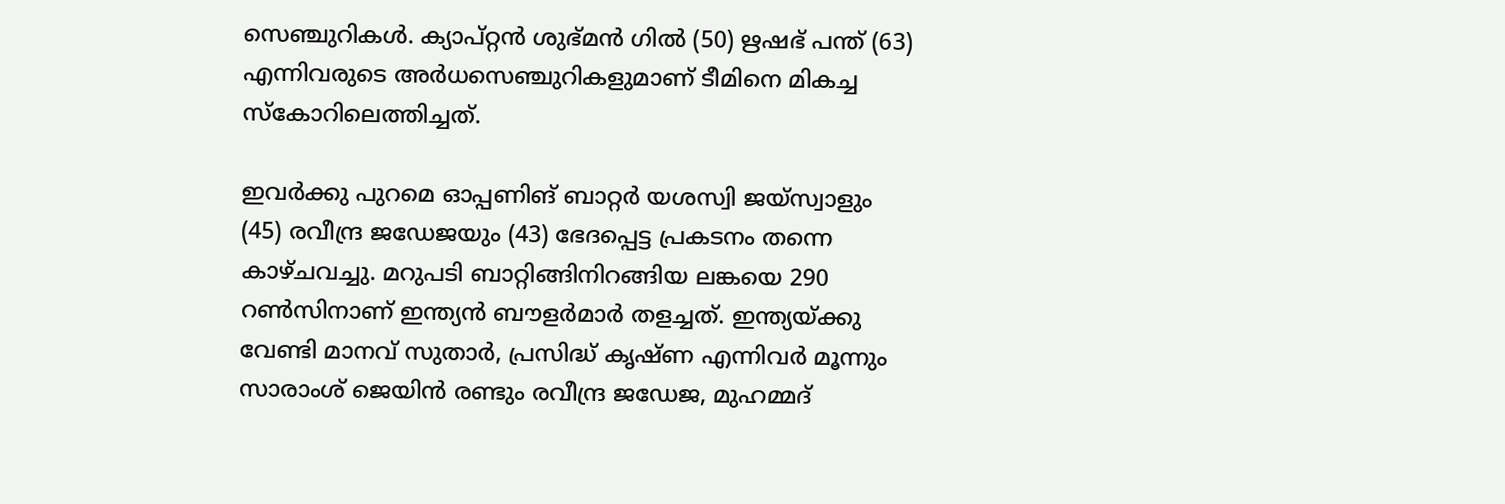സെഞ്ചുറികൾ. ക‍്യാപ്റ്റൻ ശുഭ്മൻ ഗിൽ (50) ഋഷഭ് പന്ത് (63) എന്നിവരുടെ അർധസെഞ്ചുറികളുമാണ് ടീമിനെ മികച്ച സ്കോറിലെത്തിച്ചത്.

ഇവർക്കു പുറമെ ഓപ്പണിങ് ബാറ്റർ യശസ്വി ജയ്സ്വാളും (45) രവീന്ദ്ര ജഡേജയും (43) ഭേദപ്പെട്ട പ്രകടനം തന്നെ കാഴ്ചവച്ചു. മറുപടി ബാറ്റിങ്ങിനിറങ്ങിയ ലങ്കയെ 290 റൺസിനാണ് ഇന്ത‍്യൻ ബൗളർ‌മാർ തളച്ചത്. ഇന്ത‍്യയ്ക്കു വേണ്ടി മാനവ് സുതാർ, പ്രസിദ്ധ് കൃഷ്ണ എന്നിവർ മൂന്നും സാരാംശ് ജെയിൻ രണ്ടും രവീന്ദ്ര ജഡേജ, മുഹമ്മദ്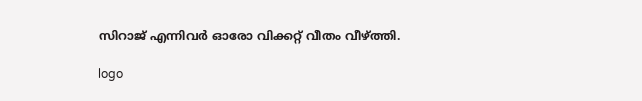സിറാജ് എന്നിവർ ഓരോ വിക്കറ്റ് വീതം വീഴ്ത്തി.

logo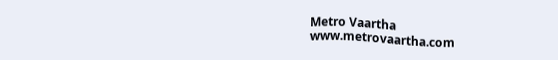Metro Vaartha
www.metrovaartha.com